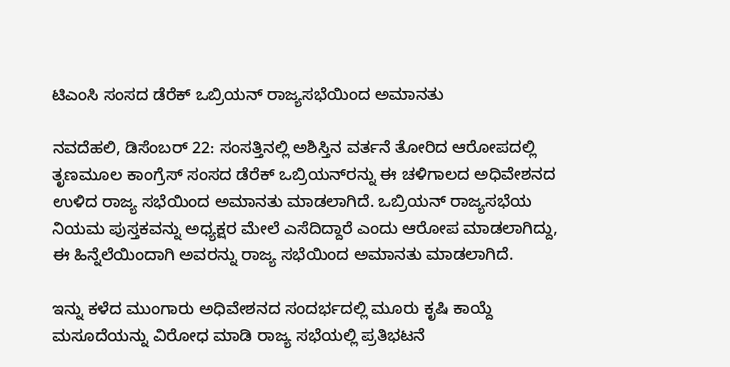ಟಿಎಂಸಿ ಸಂಸದ ಡೆರೆಕ್ ಒಬ್ರಿಯನ್‌ ರಾಜ್ಯಸಭೆಯಿಂದ ಅಮಾನತು

ನವದೆಹಲಿ, ಡಿಸೆಂಬರ್‌ 22: ಸಂಸತ್ತಿನಲ್ಲಿ ಅಶಿಸ್ತಿನ ವರ್ತನೆ ತೋರಿದ ಆರೋಪದಲ್ಲಿ ತೃಣಮೂಲ ಕಾಂಗ್ರೆಸ್ ಸಂಸದ ಡೆರೆಕ್ ಒಬ್ರಿಯನ್‌ರನ್ನು ಈ ಚಳಿಗಾಲದ ಅಧಿವೇಶನದ ಉಳಿದ ರಾಜ್ಯ ಸಭೆಯಿಂದ ಅಮಾನತು ಮಾಡಲಾಗಿದೆ. ಒಬ್ರಿಯನ್‌ ರಾಜ್ಯಸಭೆಯ ನಿಯಮ ಪುಸ್ತಕವನ್ನು ಅಧ್ಯಕ್ಷರ ಮೇಲೆ ಎಸೆದಿದ್ದಾರೆ ಎಂದು ಆರೋಪ ಮಾಡಲಾಗಿದ್ದು, ಈ ಹಿನ್ನೆಲೆಯಿಂದಾಗಿ ಅವರನ್ನು ರಾಜ್ಯ ಸಭೆಯಿಂದ ಅಮಾನತು ಮಾಡಲಾಗಿದೆ.

ಇನ್ನು ಕಳೆದ ಮುಂಗಾರು ಅಧಿವೇಶನದ ಸಂದರ್ಭದಲ್ಲಿ ಮೂರು ಕೃಷಿ ಕಾಯ್ದೆ ಮಸೂದೆಯನ್ನು ವಿರೋಧ ಮಾಡಿ ರಾಜ್ಯ ಸಭೆಯಲ್ಲಿ ಪ್ರತಿಭಟನೆ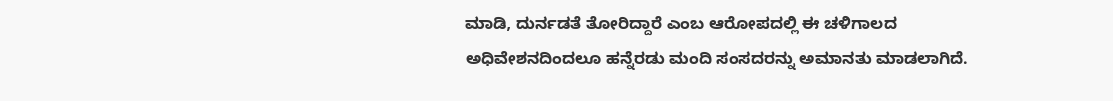ಮಾಡಿ, ದುರ್ನಡತೆ ತೋರಿದ್ದಾರೆ ಎಂಬ ಆರೋಪದಲ್ಲಿ ಈ ಚಳಿಗಾಲದ ಅಧಿವೇಶನದಿಂದಲೂ ಹನ್ನೆರಡು ಮಂದಿ ಸಂಸದರನ್ನು ಅಮಾನತು ಮಾಡಲಾಗಿದೆ.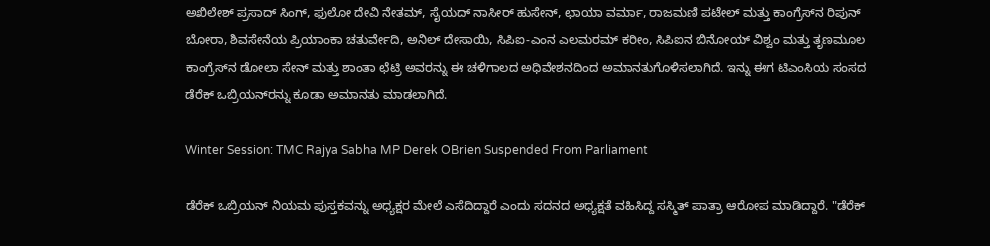ಅಖಿಲೇಶ್ ಪ್ರಸಾದ್ ಸಿಂಗ್, ಫುಲೋ ದೇವಿ ನೇತಮ್, ಸೈಯದ್ ನಾಸೀರ್ ಹುಸೇನ್, ಛಾಯಾ ವರ್ಮಾ, ರಾಜಮಣಿ ಪಟೇಲ್ ಮತ್ತು ಕಾಂಗ್ರೆಸ್‌ನ ರಿಪುನ್ ಬೋರಾ, ಶಿವಸೇನೆಯ ಪ್ರಿಯಾಂಕಾ ಚತುರ್ವೇದಿ, ಅನಿಲ್ ದೇಸಾಯಿ, ಸಿಪಿಐ-ಎಂನ ಎಲಮರಮ್ ಕರೀಂ, ಸಿಪಿಐನ ಬಿನೋಯ್ ವಿಶ್ವಂ ಮತ್ತು ತೃಣಮೂಲ ಕಾಂಗ್ರೆಸ್‌ನ ಡೋಲಾ ಸೇನ್ ಮತ್ತು ಶಾಂತಾ ಛೆಟ್ರಿ ಅವರನ್ನು ಈ ಚಳಿಗಾಲದ ಅಧಿವೇಶನದಿಂದ ಅಮಾನತುಗೊಳಿಸಲಾಗಿದೆ. ಇನ್ನು ಈಗ ಟಿಎಂಸಿಯ ಸಂಸದ ಡೆರೆಕ್ ಒಬ್ರಿಯನ್‌ರನ್ನು ಕೂಡಾ ಅಮಾನತು ಮಾಡಲಾಗಿದೆ.

Winter Session: TMC Rajya Sabha MP Derek OBrien Suspended From Parliament

ಡೆರೆಕ್ ಒಬ್ರಿಯನ್‌ ನಿಯಮ ಪುಸ್ತಕವನ್ನು ಅಧ್ಯಕ್ಷರ ಮೇಲೆ ಎಸೆದಿದ್ದಾರೆ ಎಂದು ಸದನದ ಅಧ್ಯಕ್ಷತೆ ವಹಿಸಿದ್ದ ಸಸ್ಮಿತ್ ಪಾತ್ರಾ ಆರೋಪ ಮಾಡಿದ್ದಾರೆ. "ಡೆರೆಕ್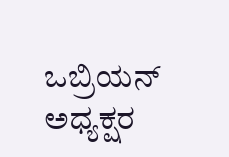ಒಬ್ರಿಯನ್‌ ಅಧ್ಯಕ್ಷರ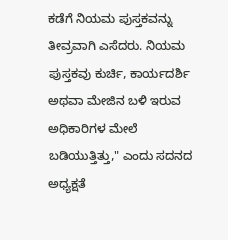ಕಡೆಗೆ ನಿಯಮ ಪುಸ್ತಕವನ್ನು ತೀವ್ರವಾಗಿ ಎಸೆದರು. ನಿಯಮ ಪುಸ್ತಕವು ಕುರ್ಚಿ, ಕಾರ್ಯದರ್ಶಿ ಅಥವಾ ಮೇಜಿನ ಬಳಿ ಇರುವ ಅಧಿಕಾರಿಗಳ ಮೇಲೆ ಬಡಿಯುತ್ತಿತ್ತು," ಎಂದು ಸದನದ ಅಧ್ಯಕ್ಷತೆ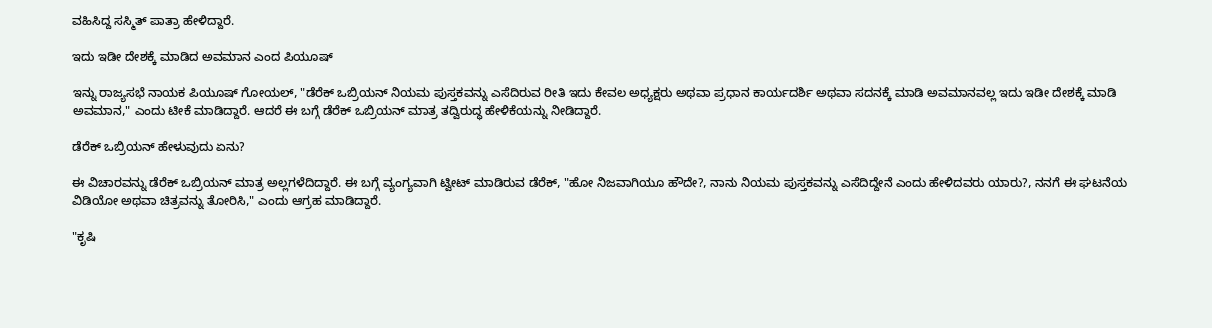ವಹಿಸಿದ್ದ ಸಸ್ಮಿತ್ ಪಾತ್ರಾ ಹೇಳಿದ್ದಾರೆ.

ಇದು ಇಡೀ ದೇಶಕ್ಕೆ ಮಾಡಿದ ಅವಮಾನ ಎಂದ ಪಿಯೂಷ್‌

ಇನ್ನು ರಾಜ್ಯಸಭೆ ನಾಯಕ ಪಿಯೂಷ್‌ ಗೋಯಲ್‌, "ಡೆರೆಕ್ ಒಬ್ರಿಯನ್‌ ನಿಯಮ ಪುಸ್ತಕವನ್ನು ಎಸೆದಿರುವ ರೀತಿ ಇದು ಕೇವಲ ಅಧ್ಯಕ್ಷರು ಅಥವಾ ಪ್ರಧಾನ ಕಾರ್ಯದರ್ಶಿ ಅಥವಾ ಸದನಕ್ಕೆ ಮಾಡಿ ಅವಮಾನವಲ್ಲ ಇದು ಇಡೀ ದೇಶಕ್ಕೆ ಮಾಡಿ ಅವಮಾನ," ಎಂದು ಟೀಕೆ ಮಾಡಿದ್ದಾರೆ. ಆದರೆ ಈ ಬಗ್ಗೆ ಡೆರೆಕ್ ಒಬ್ರಿಯನ್‌ ಮಾತ್ರ ತದ್ವಿರುದ್ಧ ಹೇಳಿಕೆಯನ್ನು ನೀಡಿದ್ದಾರೆ.

ಡೆರೆಕ್‌ ಒಬ್ರಿಯನ್‌ ಹೇಳುವುದು ಏನು?

ಈ ವಿಚಾರವನ್ನು ಡೆರೆಕ್‌ ಒಬ್ರಿಯನ್‌ ಮಾತ್ರ ಅಲ್ಲಗಳೆದಿದ್ದಾರೆ. ಈ ಬಗ್ಗೆ ವ್ಯಂಗ್ಯವಾಗಿ ಟ್ವೀಟ್‌ ಮಾಡಿರುವ ಡೆರೆಕ್‌, "ಹೋ ನಿಜವಾಗಿಯೂ ಹೌದೇ?, ನಾನು ನಿಯಮ ಪುಸ್ತಕವನ್ನು ಎಸೆದಿದ್ದೇನೆ ಎಂದು ಹೇಳಿದವರು ಯಾರು?, ನನಗೆ ಈ ಘಟನೆಯ ವಿಡಿಯೋ ಅಥವಾ ಚಿತ್ರವನ್ನು ತೋರಿಸಿ," ಎಂದು ಆಗ್ರಹ ಮಾಡಿದ್ದಾರೆ.

"ಕೃಷಿ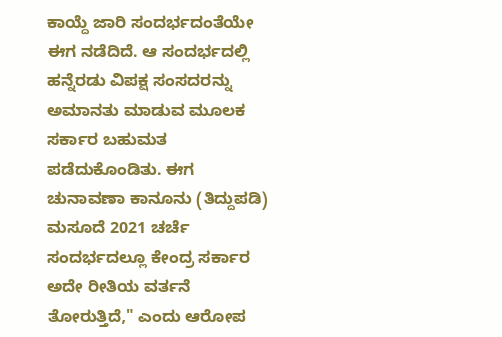ಕಾಯ್ದೆ ಜಾರಿ ಸಂದರ್ಭದಂತೆಯೇ ಈಗ ನಡೆದಿದೆ. ಆ ಸಂದರ್ಭದಲ್ಲಿ ಹನ್ನೆರಡು ವಿಪಕ್ಷ ಸಂಸದರನ್ನು ಅಮಾನತು ಮಾಡುವ ಮೂಲಕ ಸರ್ಕಾರ ಬಹುಮತ ಪಡೆದುಕೊಂಡಿತು. ಈಗ ಚುನಾವಣಾ ಕಾನೂನು (ತಿದ್ದುಪಡಿ) ಮಸೂದೆ 2021 ಚರ್ಚೆ ಸಂದರ್ಭದಲ್ಲೂ ಕೇಂದ್ರ ಸರ್ಕಾರ ಅದೇ ರೀತಿಯ ವರ್ತನೆ ತೋರುತ್ತಿದೆ," ಎಂದು ಆರೋಪ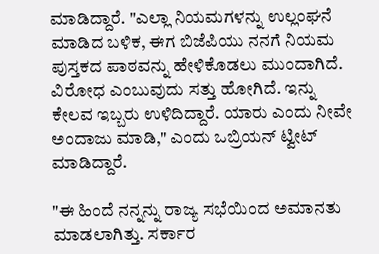ಮಾಡಿದ್ದಾರೆ. "ಎಲ್ಲಾ ನಿಯಮಗಳನ್ನು ಉಲ್ಲಂಘನೆ ಮಾಡಿದ ಬಳಿಕ, ಈಗ ಬಿಜೆಪಿಯು ನನಗೆ ನಿಯಮ ಪುಸ್ತಕದ ಪಾಠವನ್ನು ಹೇಳಿಕೊಡಲು ಮುಂದಾಗಿದೆ. ವಿರೋಧ ಎಂಬುವುದು ಸತ್ತು ಹೋಗಿದೆ. ಇನ್ನು ಕೇಲವ ಇಬ್ಬರು ಉಳಿದಿದ್ದಾರೆ. ಯಾರು ಎಂದು ನೀವೇ ಅಂದಾಜು ಮಾಡಿ," ಎಂದು ಒಬ್ರಿಯನ್‌ ಟ್ವೀಟ್‌ ಮಾಡಿದ್ದಾರೆ.

"ಈ ಹಿಂದೆ ನನ್ನನ್ನು ರಾಜ್ಯ ಸಭೆಯಿಂದ ಅಮಾನತು ಮಾಡಲಾಗಿತ್ತು. ಸರ್ಕಾರ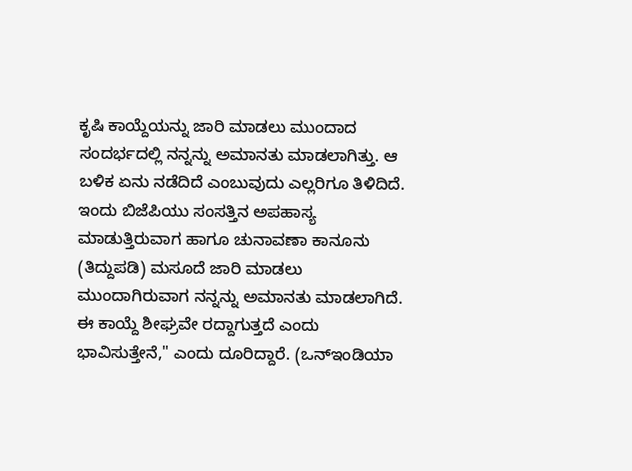ಕೃಷಿ ಕಾಯ್ದೆಯನ್ನು ಜಾರಿ ಮಾಡಲು ಮುಂದಾದ ಸಂದರ್ಭದಲ್ಲಿ ನನ್ನನ್ನು ಅಮಾನತು ಮಾಡಲಾಗಿತ್ತು. ಆ ಬಳಿಕ ಏನು ನಡೆದಿದೆ ಎಂಬುವುದು ಎಲ್ಲರಿಗೂ ತಿಳಿದಿದೆ. ಇಂದು ಬಿಜೆಪಿಯು ಸಂಸತ್ತಿನ ಅಪಹಾಸ್ಯ ಮಾಡುತ್ತಿರುವಾಗ ಹಾಗೂ ಚುನಾವಣಾ ಕಾನೂನು (ತಿದ್ದುಪಡಿ) ಮಸೂದೆ ಜಾರಿ ಮಾಡಲು ಮುಂದಾಗಿರುವಾಗ ನನ್ನನ್ನು ಅಮಾನತು ಮಾಡಲಾಗಿದೆ. ಈ ಕಾಯ್ದೆ ಶೀಘ್ರವೇ ರದ್ದಾಗುತ್ತದೆ ಎಂದು ಭಾವಿಸುತ್ತೇನೆ," ಎಂದು ದೂರಿದ್ದಾರೆ. (ಒನ್‌ಇಂಡಿಯಾ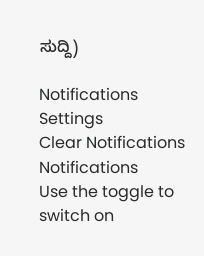ಸುದ್ದಿ)

Notifications
Settings
Clear Notifications
Notifications
Use the toggle to switch on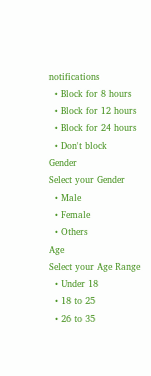notifications
  • Block for 8 hours
  • Block for 12 hours
  • Block for 24 hours
  • Don't block
Gender
Select your Gender
  • Male
  • Female
  • Others
Age
Select your Age Range
  • Under 18
  • 18 to 25
  • 26 to 35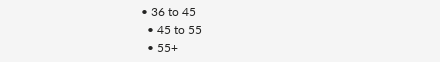• 36 to 45
  • 45 to 55
  • 55+